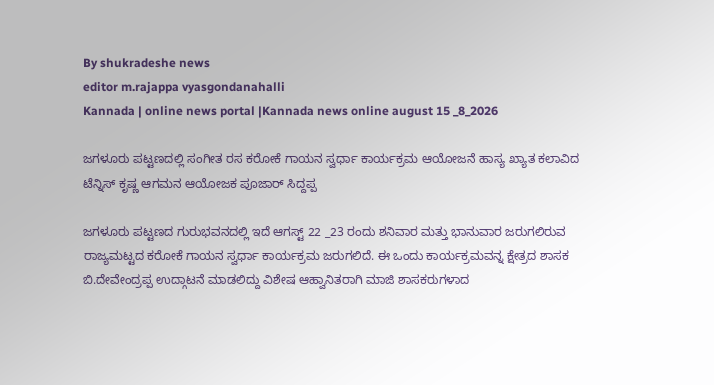By shukradeshe news
editor m.rajappa vyasgondanahalli
Kannada | online news portal |Kannada news online august 15 _8_2026

ಜಗಳೂರು ಪಟ್ಟಣದಲ್ಲಿ ಸಂಗೀತ‌ ರಸ ಕರೋಕೆ ಗಾಯನ ಸ್ವರ್ಧಾ ಕಾರ್ಯಕ್ರಮ ಆಯೋಜನೆ ಹಾಸ್ಯ ಖ್ಯಾತ ಕಲಾವಿದ ಟೆನ್ನಿಸ್ ಕೃಷ್ಣ ಆಗಮನ ಆಯೋಜಕ ಪೂಜಾರ್ ಸಿದ್ದಪ್ಪ

ಜಗಳೂರು ಪಟ್ಟಣದ ಗುರುಭವನದಲ್ಲಿ ಇದೆ ಆಗಸ್ಟ್ 22 _23 ರಂದು ಶನಿವಾರ ಮತ್ತು ಭಾನುವಾರ ಜರುಗಲಿರುವ ರಾಜ್ಯಮಟ್ಟದ ಕರೋಕೆ ಗಾಯನ ಸ್ವರ್ಧಾ ಕಾರ್ಯಕ್ರಮ ಜರುಗಲಿದೆ. ಈ ಒಂದು ಕಾರ್ಯಕ್ರಮವನ್ನ ಕ್ಷೇತ್ರದ ಶಾಸಕ ಬಿ.ದೇವೇಂದ್ರಪ್ಪ ಉದ್ಗಾಟನೆ ಮಾಡಲಿದ್ದು ವಿಶೇಷ ಆಹ್ವಾನಿತರಾಗಿ ಮಾಜಿ ಶಾಸಕರುಗಳಾದ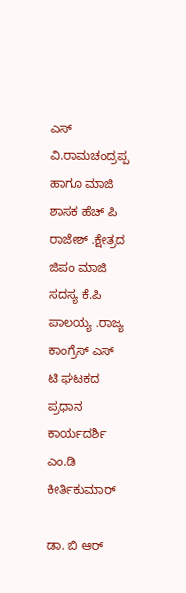ಎಸ್ ವಿ.ರಾಮಚಂದ್ರಪ್ಪ ಹಾಗೂ ಮಾಜಿ ಶಾಸಕ ಹೆಚ್ ಪಿ‌ ರಾಜೇಶ್ .ಕ್ಷೇತ್ರದ ಜಿಪಂ ಮಾಜಿ ಸದಸ್ಯ ಕೆ.ಪಿ ಪಾಲಯ್ಯ ‌.ರಾಜ್ಯ ಕಾಂಗ್ರೆಸ್ ಎಸ್ ಟಿ ಘಟಕದ ಪ್ರಧಾನ ಕಾರ್ಯದರ್ಶಿ ಎಂ.ಡಿ ಕೀರ್ತಿಕುಮಾರ್ ‌

ಡಾ. ಬಿ ಆರ್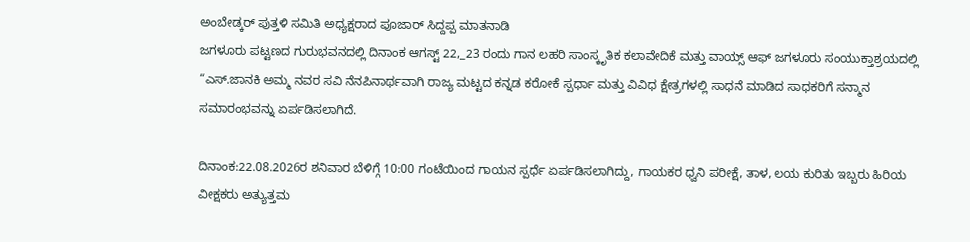ಅಂಬೇಡ್ಕರ್ ಪುತ್ತಳಿ ಸಮಿತಿ ಅಧ್ಯಕ್ಷರಾದ ಪೂಜಾರ್ ಸಿದ್ದಪ್ಪ ಮಾತನಾಡಿ
ಜಗಳೂರು ಪಟ್ಟಣದ ಗುರುಭವನದಲ್ಲಿ ದಿನಾಂಕ ಆಗಸ್ಟ್ 22,_23 ರಂದು ಗಾನ ಲಹರಿ ಸಾಂಸ್ಕೃತಿಕ ಕಲಾವೇದಿಕೆ ಮತ್ತು ವಾಯ್ಸ್ ಆಫ್ ಜಗಳೂರು ಸಂಯುಕ್ತಾಶ್ರಯದಲ್ಲಿ “ಎಸ್.ಜಾನಕಿ ಅಮ್ಮ ನವರ ಸವಿ ನೆನಪಿನಾರ್ಥವಾಗಿ ರಾಜ್ಯ ಮಟ್ಟದ ಕನ್ನಡ ಕರೋಕೆ ಸ್ಪರ್ಧಾ ಮತ್ತು ವಿವಿಧ ಕ್ಷೇತ್ರಗಳಲ್ಲಿ ಸಾಧನೆ ಮಾಡಿದ ಸಾಧಕರಿಗೆ ಸನ್ಮಾನ ಸಮಾರಂಭವನ್ನು ಏರ್ಪಡಿಸಲಾಗಿದೆ.

ದಿನಾಂಕ:22.08.2026ರ ಶನಿವಾರ ಬೆಳಿಗ್ಗೆ 10:00 ಗಂಟೆಯಿಂದ ಗಾಯನ ಸ್ಪರ್ಧೆ ಏರ್ಪಡಿಸಲಾಗಿದ್ದು, ಗಾಯಕರ ಧ್ವನಿ ಪರೀಕ್ಷೆ, ತಾಳ, ಲಯ ಕುರಿತು ಇಬ್ಬರು ಹಿರಿಯ ವೀಕ್ಷಕರು ಅತ್ಯುತ್ತಮ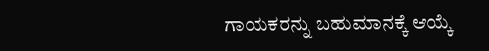ಗಾಯಕರನ್ನು ಬಹುಮಾನಕ್ಕೆ ಆಯ್ಕೆ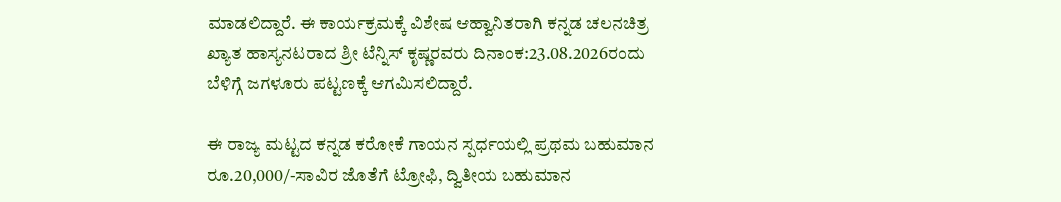ಮಾಡಲಿದ್ದಾರೆ. ಈ ಕಾರ್ಯಕ್ರಮಕ್ಕೆ ವಿಶೇಷ ಆಹ್ವಾನಿತರಾಗಿ ಕನ್ನಡ ಚಲನಚಿತ್ರ ಖ್ಯಾತ ಹಾಸ್ಯನಟರಾದ ಶ್ರೀ ಟೆನ್ನಿಸ್ ಕೃಷ್ಣರವರು ದಿನಾಂಕ:23.08.2026ರಂದು ಬೆಳಿಗ್ಗೆ ಜಗಳೂರು ಪಟ್ಟಣಕ್ಕೆ ಆಗಮಿಸಲಿದ್ದಾರೆ.

ಈ ರಾಜ್ಯ ಮಟ್ಟದ ಕನ್ನಡ ಕರೋಕೆ ಗಾಯನ ಸ್ಪರ್ಧಯಲ್ಲಿ ಪ್ರಥಮ ಬಹುಮಾನ ರೂ.20,000/-ಸಾವಿರ ಜೊತೆಗೆ ಟ್ರೋಫಿ, ದ್ವಿತೀಯ ಬಹುಮಾನ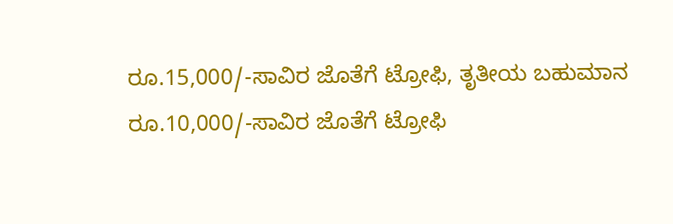ರೂ.15,000/-ಸಾವಿರ ಜೊತೆಗೆ ಟ್ರೋಫಿ, ತೃತೀಯ ಬಹುಮಾನ ರೂ.10,000/-ಸಾವಿರ ಜೊತೆಗೆ ಟ್ರೋಫಿ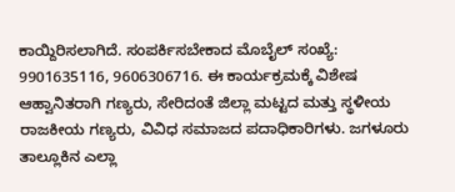ಕಾಯ್ದಿರಿಸಲಾಗಿದೆ. ಸಂಪರ್ಕಿಸಬೇಕಾದ ಮೊಬೈಲ್ ಸಂಖ್ಯೆ: 9901635116, 9606306716. ಈ ಕಾರ್ಯಕ್ರಮಕ್ಕೆ ವಿಶೇಷ ಆಹ್ವಾನಿತರಾಗಿ ಗಣ್ಯರು, ಸೇರಿದಂತೆ ಜಿಲ್ಲಾ ಮಟ್ಟದ ಮತ್ತು ಸ್ಥಳೀಯ ರಾಜಕೀಯ ಗಣ್ಯರು, ವಿವಿಧ ಸಮಾಜದ ಪದಾಧಿಕಾರಿಗಳು. ಜಗಳೂರು ತಾಲ್ಲೂಕಿನ ಎಲ್ಲಾ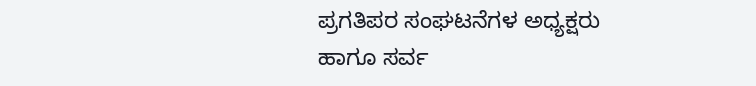ಪ್ರಗತಿಪರ ಸಂಘಟನೆಗಳ ಅಧ್ಯಕ್ಷರು ಹಾಗೂ ಸರ್ವ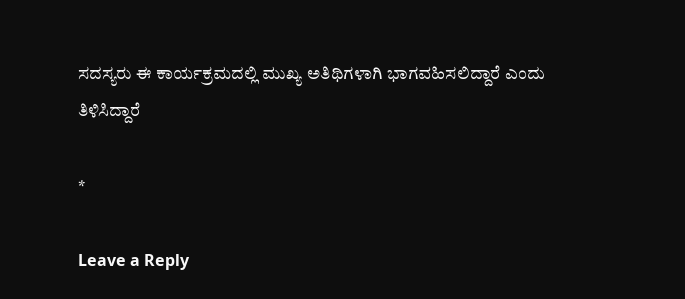ಸದಸ್ಯರು ಈ ಕಾರ್ಯಕ್ರಮದಲ್ಲಿ ಮುಖ್ಯ ಅತಿಥಿಗಳಾಗಿ ಭಾಗವಹಿಸಲಿದ್ದಾರೆ ಎಂದು ತಿಳಿಸಿದ್ದಾರೆ

*

Leave a Reply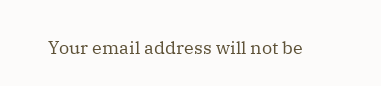Your email address will not be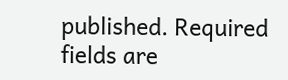published. Required fields are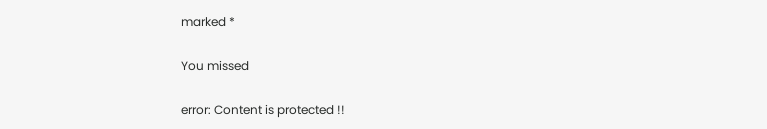marked *

You missed

error: Content is protected !!